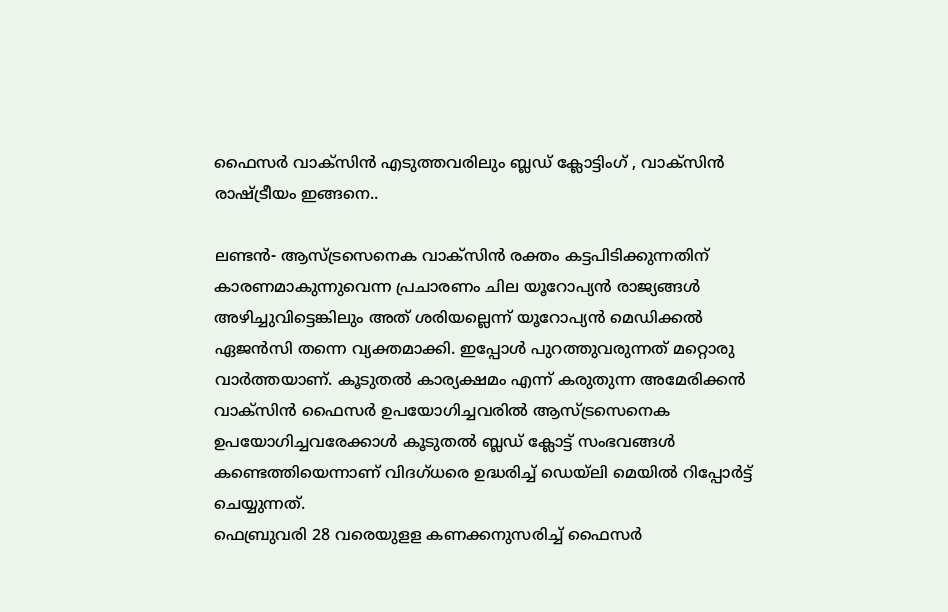ഫൈസര്‍ വാക്‌സിന്‍ എടുത്തവരിലും ബ്ലഡ് ക്ലോട്ടിംഗ് , വാക്‌സിന്‍ രാഷ്ട്രീയം ഇങ്ങനെ..

ലണ്ടന്‍- ആസ്ട്രസെനെക വാക്‌സിന്‍ രക്തം കട്ടപിടിക്കുന്നതിന് കാരണമാകുന്നുവെന്ന പ്രചാരണം ചില യൂറോപ്യന്‍ രാജ്യങ്ങള്‍ അഴിച്ചുവിട്ടെങ്കിലും അത് ശരിയല്ലെന്ന് യൂറോപ്യന്‍ മെഡിക്കല്‍ ഏജന്‍സി തന്നെ വ്യക്തമാക്കി. ഇപ്പോള്‍ പുറത്തുവരുന്നത് മറ്റൊരു വാര്‍ത്തയാണ്. കൂടുതല്‍ കാര്യക്ഷമം എന്ന് കരുതുന്ന അമേരിക്കന്‍ വാക്‌സിന്‍ ഫൈസര്‍ ഉപയോഗിച്ചവരില്‍ ആസ്ട്രസെനെക ഉപയോഗിച്ചവരേക്കാള്‍ കൂടുതല്‍ ബ്ലഡ് ക്ലോട്ട് സംഭവങ്ങള്‍ കണ്ടെത്തിയെന്നാണ് വിദഗ്ധരെ ഉദ്ധരിച്ച് ഡെയ്‌ലി മെയില്‍ റിപ്പോര്‍ട്ട് ചെയ്യുന്നത്.
ഫെബ്രുവരി 28 വരെയുളള കണക്കനുസരിച്ച് ഫൈസര്‍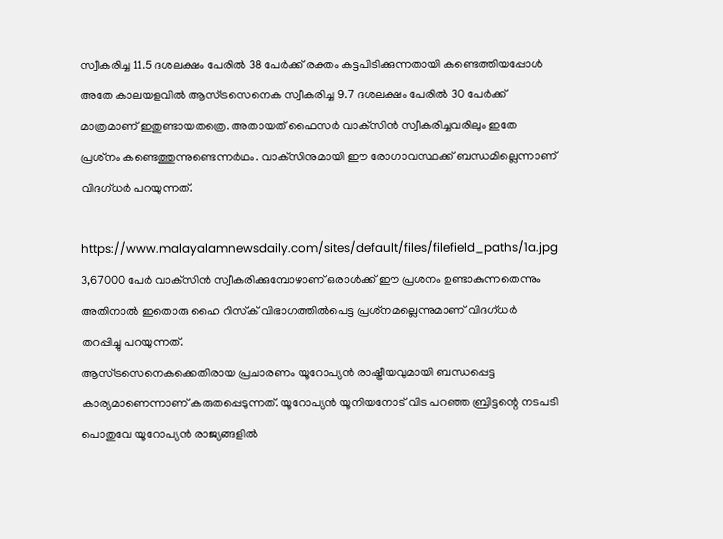സ്വീകരിച്ച 11.5 ദശലക്ഷം പേരില്‍ 38 പേര്‍ക്ക് രക്തം കട്ടപിടിക്കുന്നതായി കണ്ടെത്തിയപ്പോള്‍ അതേ കാലയളവില്‍ ആസ്ട്രസെനെക സ്വീകരിച്ച 9.7 ദശലക്ഷം പേരില്‍ 30 പേര്‍ക്ക് മാത്രമാണ് ഇതുണ്ടായതത്രെ. അതായത് ഫൈസര്‍ വാക്‌സിന്‍ സ്വീകരിച്ചവരിലും ഇതേ പ്രശ്‌നം കണ്ടെത്തുന്നുണ്ടെന്നര്‍ഥം. വാക്‌സിനുമായി ഈ രോഗാവസ്ഥക്ക് ബന്ധമില്ലെന്നാണ് വിദഗ്ധര്‍ പറയുന്നത്.

https://www.malayalamnewsdaily.com/sites/default/files/filefield_paths/1a.jpg
3,67000 പേര്‍ വാക്‌സിന്‍ സ്വീകരിക്കുമ്പോഴാണ് ഒരാള്‍ക്ക് ഈ പ്രശനം ഉണ്ടാകുന്നതെന്നും അതിനാല്‍ ഇതൊരു ഹൈ റിസ്‌ക് വിഭാഗത്തില്‍പെട്ട പ്രശ്‌നമല്ലെന്നുമാണ് വിദഗ്ധര്‍ തറപ്പിച്ചു പറയുന്നത്.
ആസ്ട്രസെനെകക്കെതിരായ പ്രചാരണം യൂറോപ്യന്‍ രാഷ്ട്രീയവുമായി ബന്ധപ്പെട്ട കാര്യമാണെന്നാണ് കരുതപ്പെടുന്നത്. യൂറോപ്യന്‍ യൂനിയനോട് വിട പറഞ്ഞ ബ്രിട്ടന്റെ നടപടി പൊതുവേ യൂറോപ്യന്‍ രാജ്യങ്ങളില്‍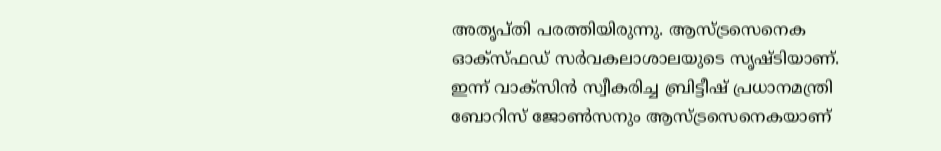അതൃപ്തി പരത്തിയിരുന്നു. ആസ്ട്രസെനെക ഓക്‌സ്ഫഡ് സര്‍വകലാശാലയുടെ സൃഷ്ടിയാണ്.
ഇന്ന് വാക്‌സിന്‍ സ്വീകരിച്ച ബ്രിട്ടീഷ് പ്രധാനമന്ത്രി ബോറിസ് ജോണ്‍സനും ആസ്ട്രസെനെകയാണ്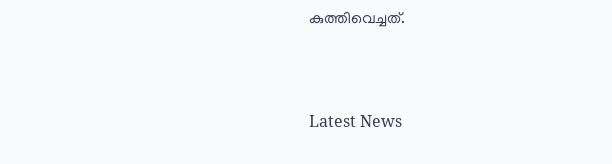കുത്തിവെച്ചത്.



Latest News